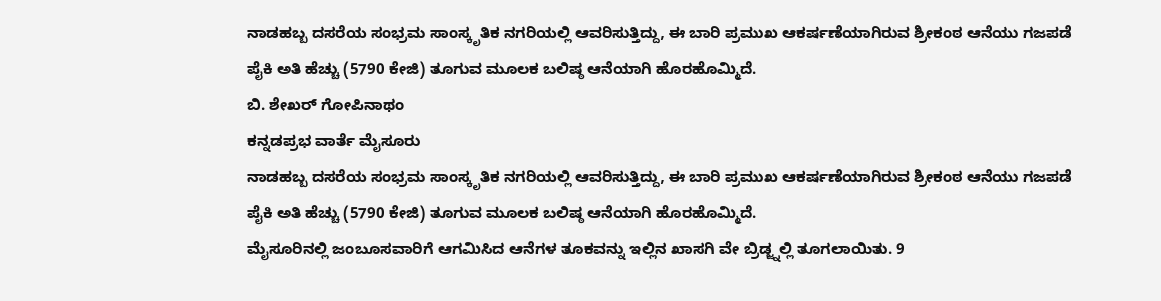ನಾಡಹಬ್ಬ ದಸರೆಯ ಸಂಭ್ರಮ ಸಾಂಸ್ಕೃತಿಕ ನಗರಿಯಲ್ಲಿ ಆವರಿಸುತ್ತಿದ್ದು, ಈ ಬಾರಿ ಪ್ರಮುಖ ಆಕರ್ಷಣೆಯಾಗಿರುವ ಶ್ರೀಕಂಠ ಆನೆಯು ಗಜಪಡೆ ಪೈಕಿ ಅತಿ ಹೆಚ್ಚು (5790 ಕೇಜಿ) ತೂಗುವ ಮೂಲಕ ಬಲಿಷ್ಠ ಆನೆಯಾಗಿ ಹೊರಹೊಮ್ಮಿದೆ.
ಬಿ. ಶೇಖರ್ ಗೋಪಿನಾಥಂ
ಕನ್ನಡಪ್ರಭ ವಾರ್ತೆ ಮೈಸೂರು
ನಾಡಹಬ್ಬ ದಸರೆಯ ಸಂಭ್ರಮ ಸಾಂಸ್ಕೃತಿಕ ನಗರಿಯಲ್ಲಿ ಆವರಿಸುತ್ತಿದ್ದು, ಈ ಬಾರಿ ಪ್ರಮುಖ ಆಕರ್ಷಣೆಯಾಗಿರುವ ಶ್ರೀಕಂಠ ಆನೆಯು ಗಜಪಡೆ ಪೈಕಿ ಅತಿ ಹೆಚ್ಚು (5790 ಕೇಜಿ) ತೂಗುವ ಮೂಲಕ ಬಲಿಷ್ಠ ಆನೆಯಾಗಿ ಹೊರಹೊಮ್ಮಿದೆ.
ಮೈಸೂರಿನಲ್ಲಿ ಜಂಬೂಸವಾರಿಗೆ ಆಗಮಿಸಿದ ಆನೆಗಳ ತೂಕವನ್ನು ಇಲ್ಲಿನ ಖಾಸಗಿ ವೇ ಬ್ರಿಡ್ಜ್ನಲ್ಲಿ ತೂಗಲಾಯಿತು. 9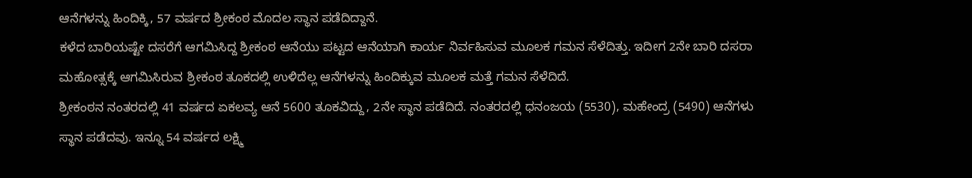ಆನೆಗಳನ್ನು ಹಿಂದಿಕ್ಕಿ, 57 ವರ್ಷದ ಶ್ರೀಕಂಠ ಮೊದಲ ಸ್ಥಾನ ಪಡೆದಿದ್ದಾನೆ.
ಕಳೆದ ಬಾರಿಯಷ್ಟೇ ದಸರೆಗೆ ಆಗಮಿಸಿದ್ದ ಶ್ರೀಕಂಠ ಆನೆಯು ಪಟ್ಟದ ಆನೆಯಾಗಿ ಕಾರ್ಯ ನಿರ್ವಹಿಸುವ ಮೂಲಕ ಗಮನ ಸೆಳೆದಿತ್ತು. ಇದೀಗ 2ನೇ ಬಾರಿ ದಸರಾ ಮಹೋತ್ಸಕ್ಕೆ ಆಗಮಿಸಿರುವ ಶ್ರೀಕಂಠ ತೂಕದಲ್ಲಿ ಉಳಿದೆಲ್ಲ ಆನೆಗಳನ್ನು ಹಿಂದಿಕ್ಕುವ ಮೂಲಕ ಮತ್ತೆ ಗಮನ ಸೆಳೆದಿದೆ.
ಶ್ರೀಕಂಠನ ನಂತರದಲ್ಲಿ 41 ವರ್ಷದ ಏಕಲವ್ಯ ಆನೆ 5600 ತೂಕವಿದ್ದು, 2ನೇ ಸ್ಥಾನ ಪಡೆದಿದೆ. ನಂತರದಲ್ಲಿ ಧನಂಜಯ (5530), ಮಹೇಂದ್ರ (5490) ಆನೆಗಳು ಸ್ಥಾನ ಪಡೆದವು. ಇನ್ನೂ 54 ವರ್ಷದ ಲಕ್ಷ್ಮಿ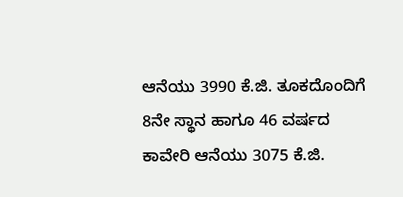ಆನೆಯು 3990 ಕೆ.ಜಿ. ತೂಕದೊಂದಿಗೆ 8ನೇ ಸ್ಥಾನ ಹಾಗೂ 46 ವರ್ಷದ ಕಾವೇರಿ ಆನೆಯು 3075 ಕೆ.ಜಿ.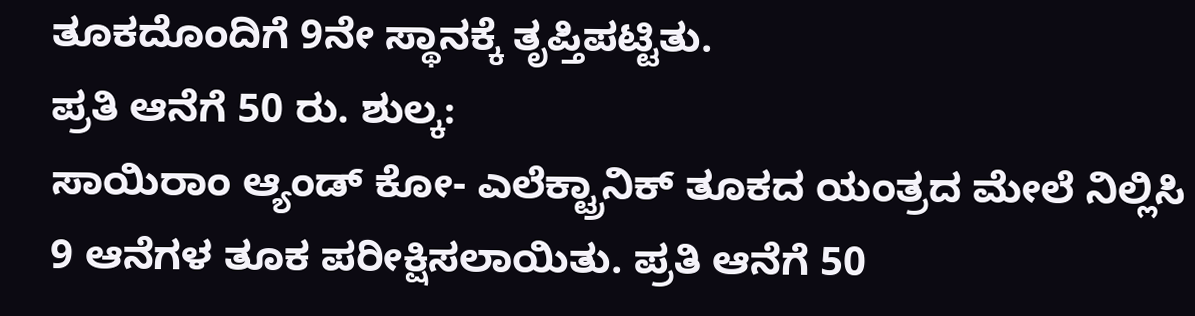ತೂಕದೊಂದಿಗೆ 9ನೇ ಸ್ಥಾನಕ್ಕೆ ತೃಪ್ತಿಪಟ್ಟಿತು.
ಪ್ರತಿ ಆನೆಗೆ 50 ರು. ಶುಲ್ಕ:
ಸಾಯಿರಾಂ ಆ್ಯಂಡ್ ಕೋ- ಎಲೆಕ್ಟ್ರಾನಿಕ್ ತೂಕದ ಯಂತ್ರದ ಮೇಲೆ ನಿಲ್ಲಿಸಿ 9 ಆನೆಗಳ ತೂಕ ಪರೀಕ್ಷಿಸಲಾಯಿತು. ಪ್ರತಿ ಆನೆಗೆ 50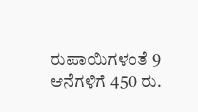ರುಪಾಯಿಗಳಂತೆ 9 ಆನೆಗಳಿಗೆ 450 ರು.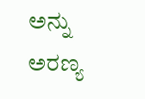ಅನ್ನು ಅರಣ್ಯ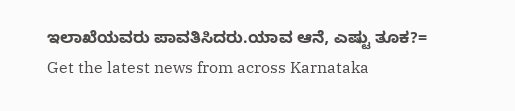ಇಲಾಖೆಯವರು ಪಾವತಿಸಿದರು.ಯಾವ ಆನೆ, ಎಷ್ಟು ತೂಕ?=
Get the latest news from across Karnataka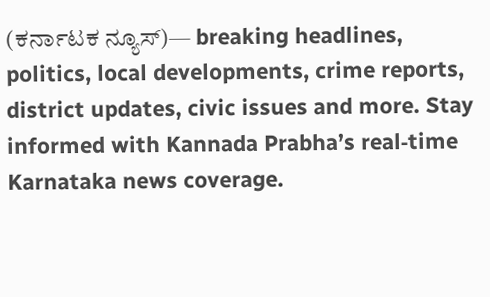(ಕರ್ನಾಟಕ ನ್ಯೂಸ್)— breaking headlines, politics, local developments, crime reports, district updates, civic issues and more. Stay informed with Kannada Prabha’s real‑time Karnataka news coverage.